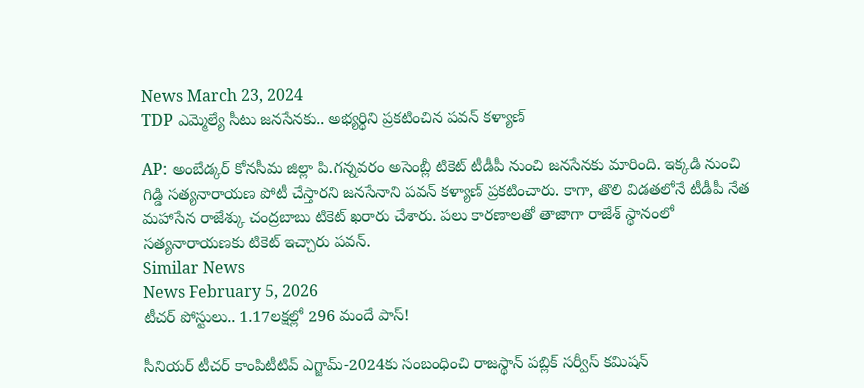News March 23, 2024
TDP ఎమ్మెల్యే సీటు జనసేనకు.. అభ్యర్థిని ప్రకటించిన పవన్ కళ్యాణ్

AP: అంబేడ్కర్ కోనసీమ జిల్లా పి.గన్నవరం అసెంబ్లీ టికెట్ టీడీపీ నుంచి జనసేనకు మారింది. ఇక్కడి నుంచి గిడ్డి సత్యనారాయణ పోటీ చేస్తారని జనసేనాని పవన్ కళ్యాణ్ ప్రకటించారు. కాగా, తొలి విడతలోనే టీడీపీ నేత మహాసేన రాజేశ్కు చంద్రబాబు టికెట్ ఖరారు చేశారు. పలు కారణాలతో తాజాగా రాజేశ్ స్థానంలో సత్యనారాయణకు టికెట్ ఇచ్చారు పవన్.
Similar News
News February 5, 2026
టీచర్ పోస్టులు.. 1.17లక్షల్లో 296 మందే పాస్!

సీనియర్ టీచర్ కాంపిటీటివ్ ఎగ్జామ్-2024కు సంబంధించి రాజస్థాన్ పబ్లిక్ సర్వీస్ కమిషన్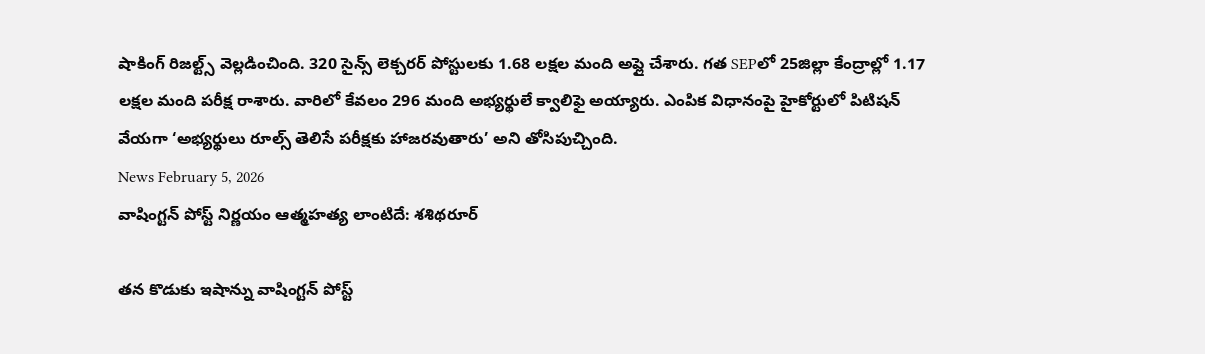షాకింగ్ రిజల్ట్స్ వెల్లడించింది. 320 సైన్స్ లెక్చరర్ పోస్టులకు 1.68 లక్షల మంది అప్లై చేశారు. గత SEPలో 25జిల్లా కేంద్రాల్లో 1.17 లక్షల మంది పరీక్ష రాశారు. వారిలో కేవలం 296 మంది అభ్యర్థులే క్వాలిఫై అయ్యారు. ఎంపిక విధానంపై హైకోర్టులో పిటిషన్ వేయగా ‘అభ్యర్థులు రూల్స్ తెలిసే పరీక్షకు హాజరవుతారు’ అని తోసిపుచ్చింది.
News February 5, 2026
వాషింగ్టన్ పోస్ట్ నిర్ణయం ఆత్మహత్య లాంటిదే: శశిథరూర్

తన కొడుకు ఇషాన్ను వాషింగ్టన్ పోస్ట్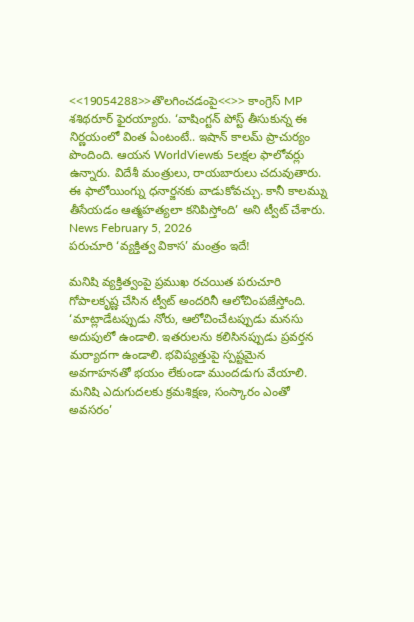<<19054288>>తొలగించడంపై<<>> కాంగ్రెస్ MP శశిథరూర్ ఫైరయ్యారు. ‘వాషింగ్టన్ పోస్ట్ తీసుకున్న ఈ నిర్ణయంలో వింత ఏంటంటే.. ఇషాన్ కాలమ్ ప్రాచుర్యం పొందింది. ఆయన WorldViewకు 5లక్షల ఫాలోవర్లు ఉన్నారు. విదేశీ మంత్రులు, రాయబారులు చదువుతారు. ఈ ఫాలోయింగ్ను ధనార్జనకు వాడుకోవచ్చు. కానీ కాలమ్ను తీసేయడం ఆత్మహత్యలా కనిపిస్తోంది’ అని ట్వీట్ చేశారు.
News February 5, 2026
పరుచూరి ‘వ్యక్తిత్వ వికాస’ మంత్రం ఇదే!

మనిషి వ్యక్తిత్వంపై ప్రముఖ రచయిత పరుచూరి గోపాలకృష్ణ చేసిన ట్వీట్ అందరినీ ఆలోచింపజేస్తోంది. ‘మాట్లాడేటప్పుడు నోరు, ఆలోచించేటప్పుడు మనసు అదుపులో ఉండాలి. ఇతరులను కలిసినప్పుడు ప్రవర్తన మర్యాదగా ఉండాలి. భవిష్యత్తుపై స్పష్టమైన అవగాహనతో భయం లేకుండా ముందడుగు వేయాలి. మనిషి ఎదుగుదలకు క్రమశిక్షణ, సంస్కారం ఎంతో అవసరం’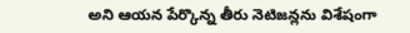అని ఆయన పేర్కొన్న తీరు నెటిజన్లను విశేషంగా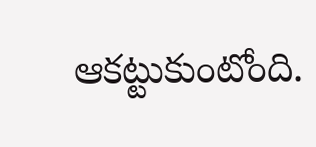ఆకట్టుకుంటోంది.